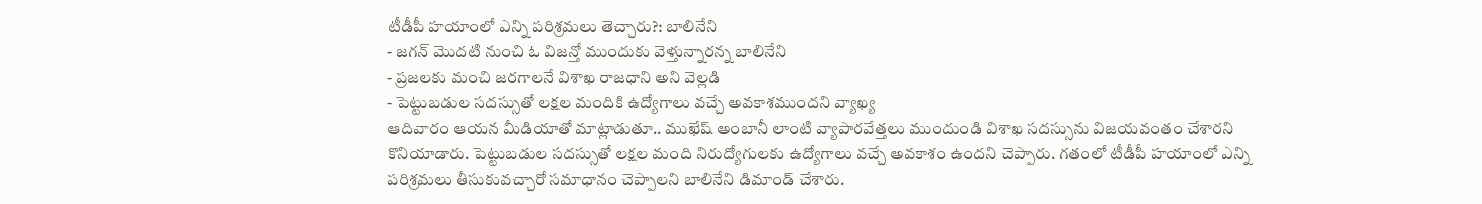టీడీపీ హయాంలో ఎన్ని పరిశ్రమలు తెచ్చారు?: బాలినేని
- జగన్ మొదటి నుంచి ఓ విజన్తో ముందుకు వెళ్తున్నారన్న బాలినేని
- ప్రజలకు మంచి జరగాలనే విశాఖ రాజధాని అని వెల్లడి
- పెట్టుబడుల సదస్సుతో లక్షల మందికి ఉద్యోగాలు వచ్చే అవకాశముందని వ్యాఖ్య
ఆదివారం ఆయన మీడియాతో మాట్లాడుతూ.. ముఖేష్ అంబానీ లాంటి వ్యాపారవేత్తలు ముందుండి విశాఖ సదస్సును విజయవంతం చేశారని కొనియాడారు. పెట్టుబడుల సదస్సుతో లక్షల మంది నిరుద్యోగులకు ఉద్యోగాలు వచ్చే అవకాశం ఉందని చెప్పారు. గతంలో టీడీపీ హయాంలో ఎన్ని పరిశ్రమలు తీసుకువచ్చారో సమాధానం చెప్పాలని బాలినేని డిమాండ్ చేశారు.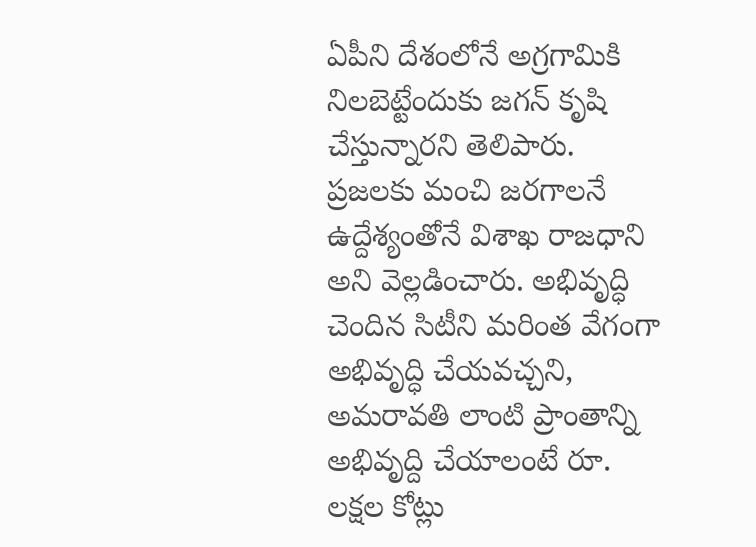ఏపీని దేశంలోనే అగ్రగామికి నిలబెట్టేందుకు జగన్ కృషి చేస్తున్నారని తెలిపారు.
ప్రజలకు మంచి జరగాలనే ఉద్దేశ్యంతోనే విశాఖ రాజధాని అని వెల్లడించారు. అభివృద్ధి చెందిన సిటీని మరింత వేగంగా అభివృద్ధి చేయవచ్చని, అమరావతి లాంటి ప్రాంతాన్ని అభివృద్ది చేయాలంటే రూ. లక్షల కోట్లు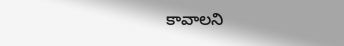కావాలని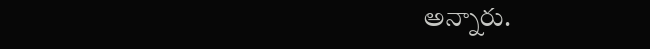అన్నారు.